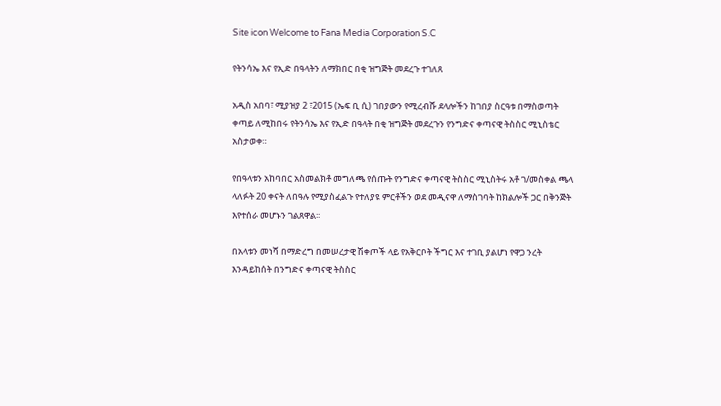Site icon Welcome to Fana Media Corporation S.C

የትንሳኤ እና የኢድ በዓላትን ለማክበር በቂ ዝግጅት መደረጉ ተገለጸ

አዲስ አበባ፣ ሚያዝያ 2 ፣2015 (ኤፍ ቢ ሲ) ገበያውን የሚረብሹ ደላሎችን ከገበያ ስርዓቱ በማስወጣት ቀጣይ ለሚከበሩ የትንሳኤ እና የኢድ በዓላት በቂ ዝግጅት መደረጉን የንግድና ቀጣናዊ ትስስር ሚኒስቴር አስታወቀ።

የበዓላቱን አከባበር አስመልክቶ መግለጫ የሰጡት የንግድና ቀጣናዊ ትስስር ሚኒስትሩ አቶ ገ/መስቀል ጫላ ላለፉት 20 ቀናት ለበዓሉ የሚያስፈልጉ የተለያዩ ምርቶችን ወደ መዲናዋ ለማስገባት ከክልሎች ጋር በቅንጅት እየተሰራ መሆኑን ገልጸዋል፡፡

በአላቱን መነሻ በማድረግ በመሠረታዊ ሽቀጦች ላይ የአቅርቦት ችግር እና ተገቢ ያልሆነ የዋጋ ንረት እንዳይከሰት በንግድና ቀጣናዊ ትስስር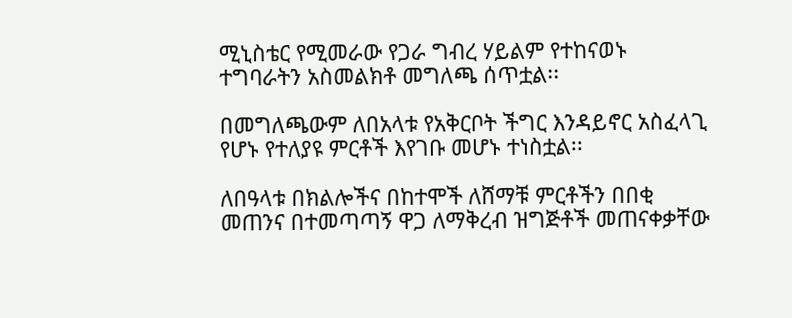ሚኒስቴር የሚመራው የጋራ ግብረ ሃይልም የተከናወኑ ተግባራትን አስመልክቶ መግለጫ ሰጥቷል፡፡

በመግለጫውም ለበአላቱ የአቅርቦት ችግር እንዳይኖር አስፈላጊ የሆኑ የተለያዩ ምርቶች እየገቡ መሆኑ ተነስቷል፡፡

ለበዓላቱ በክልሎችና በከተሞች ለሸማቹ ምርቶችን በበቂ መጠንና በተመጣጣኝ ዋጋ ለማቅረብ ዝግጅቶች መጠናቀቃቸው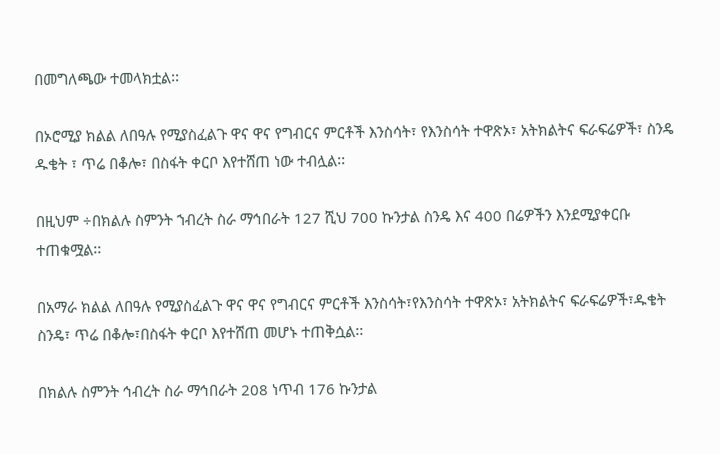በመግለጫው ተመላክቷል፡፡

በኦሮሚያ ክልል ለበዓሉ የሚያስፈልጉ ዋና ዋና የግብርና ምርቶች እንስሳት፣ የእንስሳት ተዋጽኦ፣ አትክልትና ፍራፍሬዎች፣ ስንዴ ዱቄት ፣ ጥሬ በቆሎ፣ በስፋት ቀርቦ እየተሸጠ ነው ተብሏል፡፡

በዚህም ÷በክልሉ ስምንት ኀብረት ስራ ማኅበራት 127 ሺህ 700 ኩንታል ስንዴ እና 400 በሬዎችን እንደሚያቀርቡ ተጠቁሟል፡፡

በአማራ ክልል ለበዓሉ የሚያስፈልጉ ዋና ዋና የግብርና ምርቶች እንስሳት፣የእንስሳት ተዋጽኦ፣ አትክልትና ፍራፍሬዎች፣ዱቄት ስንዴ፣ ጥሬ በቆሎ፣በስፋት ቀርቦ እየተሸጠ መሆኑ ተጠቅሷል፡፡

በክልሉ ስምንት ኅብረት ስራ ማኅበራት 208 ነጥብ 176 ኩንታል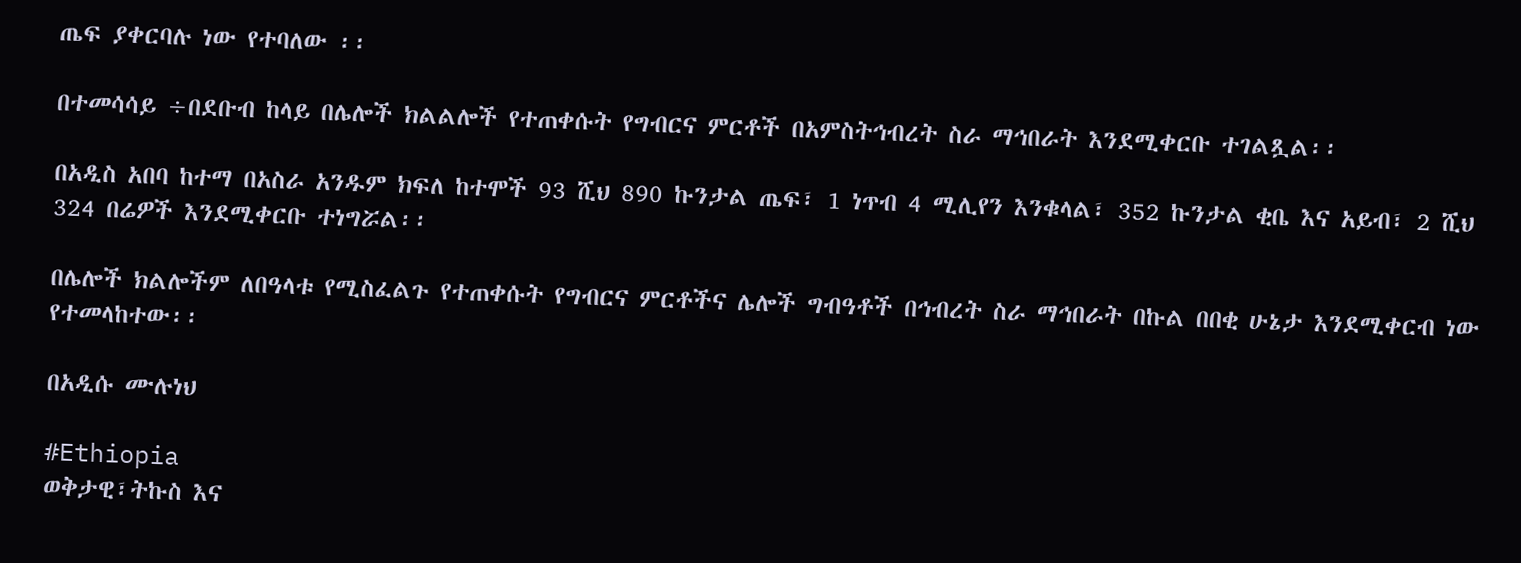ጤፍ ያቀርባሉ ነው የተባለው ፡፡

በተመሳሳይ ÷በደቡብ ከላይ በሌሎች ክልልሎች የተጠቀሱት የግብርና ምርቶች በአምስትኅብረት ስራ ማኅበራት እንደሚቀርቡ ተገልጿል፡፡

በአዲስ አበባ ከተማ በአስራ አንዱም ክፍለ ከተሞች 93 ሺህ 890 ኩንታል ጤፍ፣ 1 ነጥብ 4 ሚሊየን እንቁላል፣ 352 ኩንታል ቂቤ እና አይብ፣ 2 ሺህ 324 በሬዎች እንደሚቀርቡ ተነግሯል፡፡

በሌሎች ክልሎችም ለበዓላቱ የሚስፈልጉ የተጠቀሱት የግብርና ምርቶችና ሌሎች ግብዓቶች በኅብረት ስራ ማኅበራት በኩል በበቂ ሁኔታ እንደሚቀርብ ነው የተመላከተው፡፡

በአዲሱ ሙሉነህ

#Ethiopia
ወቅታዊ፣ትኩስ እና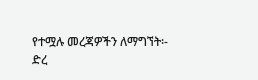የተሟሉ መረጃዎችን ለማግኘት፡-
ድረ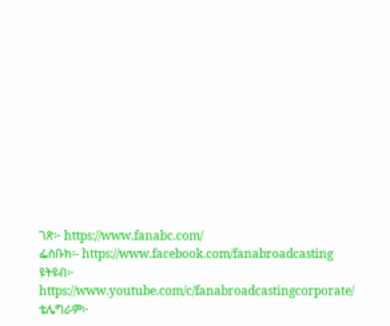ገጽ፦ https://www.fanabc.com/
ፌስቡክ፡- https://www.facebook.com/fanabroadcasting
ዩትዩብ፦ https://www.youtube.com/c/fanabroadcastingcorporate/
ቴሌግራም፦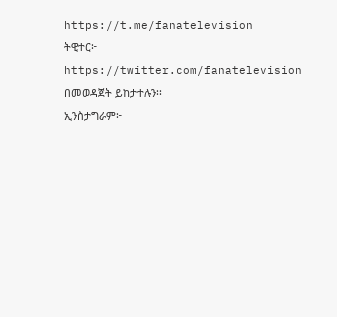https://t.me/fanatelevision
ትዊተር፦ https://twitter.com/fanatelevision በመወዳጀት ይከታተሉን፡፡
ኢንስታግራም፦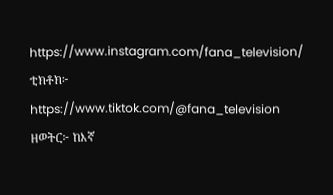https://www.instagram.com/fana_television/
ቲክቶክ፦ https://www.tiktok.com/@fana_television
ዘወትር፦ ከእኛ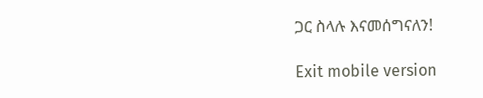ጋር ስላሉ እናመሰግናለን!

Exit mobile version